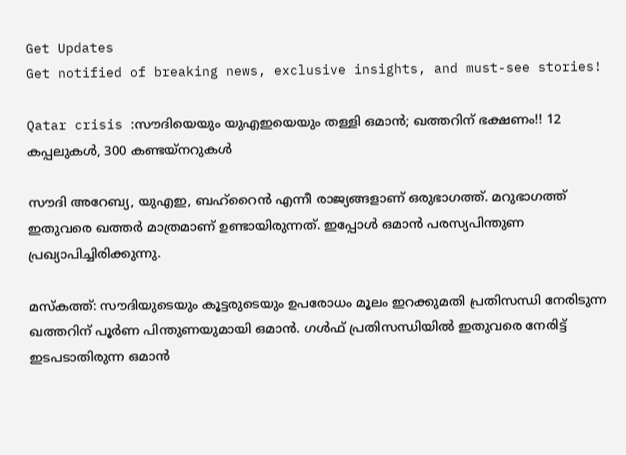Get Updates
Get notified of breaking news, exclusive insights, and must-see stories!

Qatar crisis :സൗദിയെയും യുഎഇയെയും തള്ളി ഒമാന്‍; ഖത്തറിന് ഭക്ഷണം!! 12 കപ്പലുകള്‍, 300 കണ്ടയ്‌നറുകള്‍

സൗദി അറേബ്യ, യുഎഇ, ബഹ്‌റൈന്‍ എന്നീ രാജ്യങ്ങളാണ് ഒരുഭാഗത്ത്. മറുഭാഗത്ത് ഇതുവരെ ഖത്തര്‍ മാത്രമാണ് ഉണ്ടായിരുന്നത്. ഇപ്പോള്‍ ഒമാന്‍ പരസ്യപിന്തുണ പ്രഖ്യാപിച്ചിരിക്കുന്നു.

മസ്‌കത്ത്: സൗദിയുടെയും കൂട്ടരുടെയും ഉപരോധം മൂലം ഇറക്കുമതി പ്രതിസന്ധി നേരിടുന്ന ഖത്തറിന് പൂര്‍ണ പിന്തുണയുമായി ഒമാന്‍. ഗള്‍ഫ് പ്രതിസന്ധിയില്‍ ഇതുവരെ നേരിട്ട് ഇടപടാതിരുന്ന ഒമാന്‍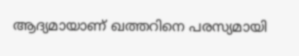ആദ്യമായാണ് ഖത്തറിനെ പരസ്യമായി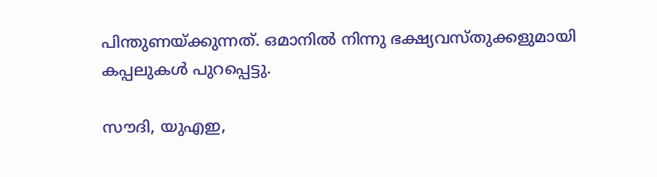പിന്തുണയ്ക്കുന്നത്. ഒമാനില്‍ നിന്നു ഭക്ഷ്യവസ്തുക്കളുമായി കപ്പലുകള്‍ പുറപ്പെട്ടു.

സൗദി, യുഎഇ,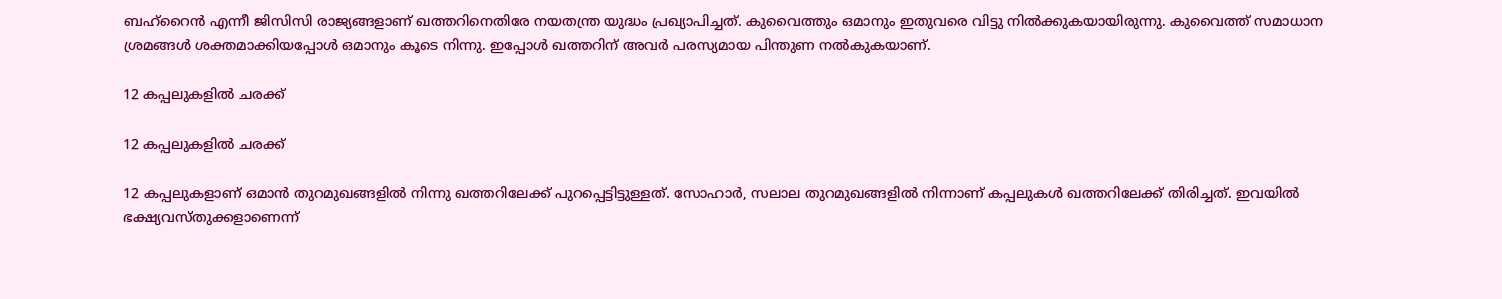ബഹ്‌റൈന്‍ എന്നീ ജിസിസി രാജ്യങ്ങളാണ് ഖത്തറിനെതിരേ നയതന്ത്ര യുദ്ധം പ്രഖ്യാപിച്ചത്. കുവൈത്തും ഒമാനും ഇതുവരെ വിട്ടു നില്‍ക്കുകയായിരുന്നു. കുവൈത്ത് സമാധാന ശ്രമങ്ങള്‍ ശക്തമാക്കിയപ്പോള്‍ ഒമാനും കൂടെ നിന്നു. ഇപ്പോള്‍ ഖത്തറിന് അവര്‍ പരസ്യമായ പിന്തുണ നല്‍കുകയാണ്.

12 കപ്പലുകളില്‍ ചരക്ക്

12 കപ്പലുകളില്‍ ചരക്ക്

12 കപ്പലുകളാണ് ഒമാന്‍ തുറമുഖങ്ങളില്‍ നിന്നു ഖത്തറിലേക്ക് പുറപ്പെട്ടിട്ടുള്ളത്. സോഹാര്‍, സലാല തുറമുഖങ്ങളില്‍ നിന്നാണ് കപ്പലുകള്‍ ഖത്തറിലേക്ക് തിരിച്ചത്. ഇവയില്‍ ഭക്ഷ്യവസ്തുക്കളാണെന്ന്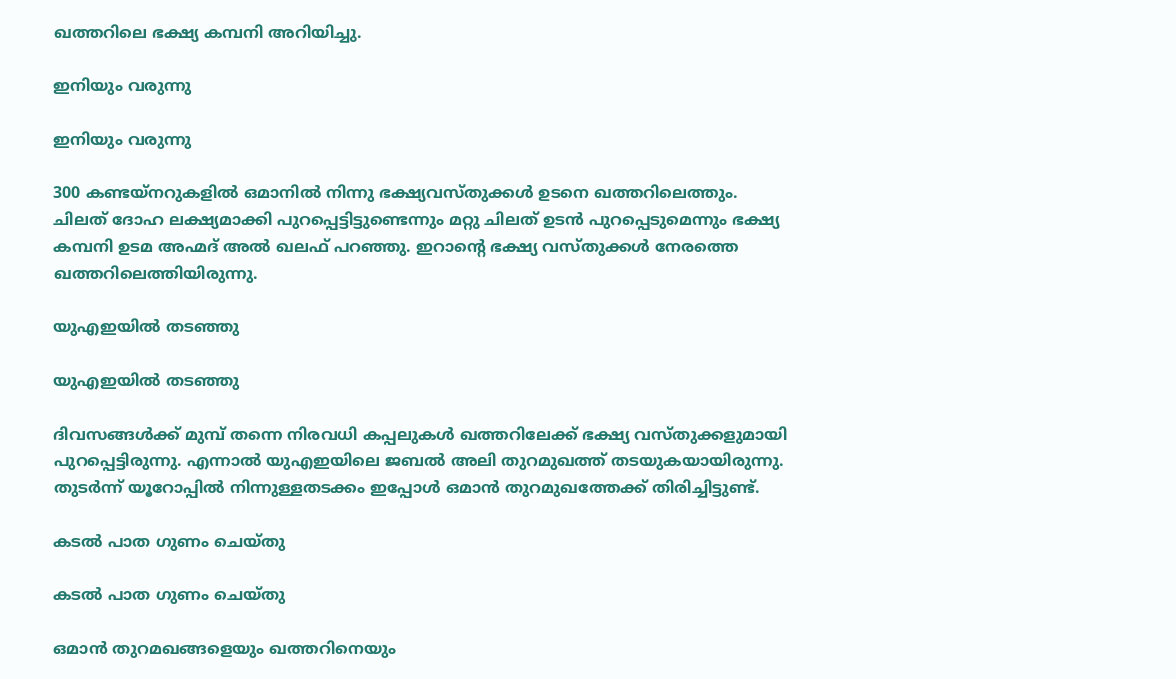ഖത്തറിലെ ഭക്ഷ്യ കമ്പനി അറിയിച്ചു.

ഇനിയും വരുന്നു

ഇനിയും വരുന്നു

300 കണ്ടയ്‌നറുകളില്‍ ഒമാനില്‍ നിന്നു ഭക്ഷ്യവസ്തുക്കള്‍ ഉടനെ ഖത്തറിലെത്തും. ചിലത് ദോഹ ലക്ഷ്യമാക്കി പുറപ്പെട്ടിട്ടുണ്ടെന്നും മറ്റു ചിലത് ഉടന്‍ പുറപ്പെടുമെന്നും ഭക്ഷ്യ കമ്പനി ഉടമ അഹ്മദ് അല്‍ ഖലഫ് പറഞ്ഞു. ഇറാന്റെ ഭക്ഷ്യ വസ്തുക്കള്‍ നേരത്തെ ഖത്തറിലെത്തിയിരുന്നു.

യുഎഇയില്‍ തടഞ്ഞു

യുഎഇയില്‍ തടഞ്ഞു

ദിവസങ്ങള്‍ക്ക് മുമ്പ് തന്നെ നിരവധി കപ്പലുകള്‍ ഖത്തറിലേക്ക് ഭക്ഷ്യ വസ്തുക്കളുമായി പുറപ്പെട്ടിരുന്നു. എന്നാല്‍ യുഎഇയിലെ ജബല്‍ അലി തുറമുഖത്ത് തടയുകയായിരുന്നു. തുടര്‍ന്ന് യൂറോപ്പില്‍ നിന്നുള്ളതടക്കം ഇപ്പോള്‍ ഒമാന്‍ തുറമുഖത്തേക്ക് തിരിച്ചിട്ടുണ്ട്.

കടല്‍ പാത ഗുണം ചെയ്തു

കടല്‍ പാത ഗുണം ചെയ്തു

ഒമാന്‍ തുറമഖങ്ങളെയും ഖത്തറിനെയും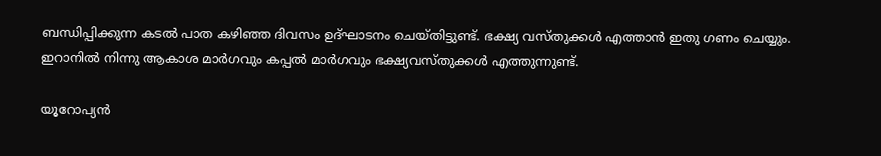ബന്ധിപ്പിക്കുന്ന കടല്‍ പാത കഴിഞ്ഞ ദിവസം ഉദ്ഘാടനം ചെയ്തിട്ടുണ്ട്. ഭക്ഷ്യ വസ്തുക്കള്‍ എത്താന്‍ ഇതു ഗണം ചെയ്യും. ഇറാനില്‍ നിന്നു ആകാശ മാര്‍ഗവും കപ്പല്‍ മാര്‍ഗവും ഭക്ഷ്യവസ്തുക്കള്‍ എത്തുന്നുണ്ട്.

യൂറോപ്യന്‍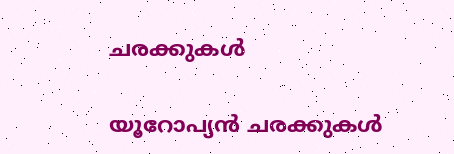ചരക്കുകള്‍

യൂറോപ്യന്‍ ചരക്കുകള്‍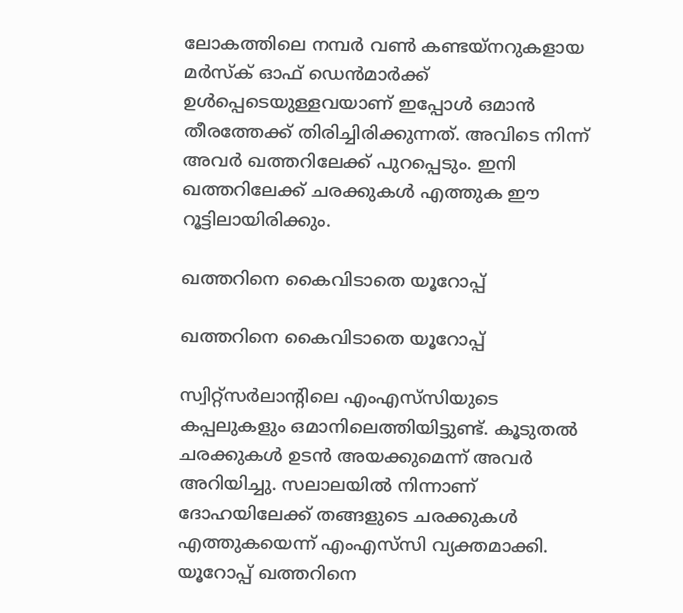ലോകത്തിലെ നമ്പര്‍ വണ്‍ കണ്ടയ്‌നറുകളായ മര്‍സ്‌ക് ഓഫ് ഡെന്‍മാര്‍ക്ക് ഉള്‍പ്പെടെയുള്ളവയാണ് ഇപ്പോള്‍ ഒമാന്‍ തീരത്തേക്ക് തിരിച്ചിരിക്കുന്നത്. അവിടെ നിന്ന് അവര്‍ ഖത്തറിലേക്ക് പുറപ്പെടും. ഇനി ഖത്തറിലേക്ക് ചരക്കുകള്‍ എത്തുക ഈ റൂട്ടിലായിരിക്കും.

ഖത്തറിനെ കൈവിടാതെ യൂറോപ്പ്

ഖത്തറിനെ കൈവിടാതെ യൂറോപ്പ്

സ്വിറ്റ്‌സര്‍ലാന്റിലെ എംഎസ്‌സിയുടെ കപ്പലുകളും ഒമാനിലെത്തിയിട്ടുണ്ട്. കൂടുതല്‍ ചരക്കുകള്‍ ഉടന്‍ അയക്കുമെന്ന് അവര്‍ അറിയിച്ചു. സലാലയില്‍ നിന്നാണ് ദോഹയിലേക്ക് തങ്ങളുടെ ചരക്കുകള്‍ എത്തുകയെന്ന് എംഎസ്‌സി വ്യക്തമാക്കി. യൂറോപ്പ് ഖത്തറിനെ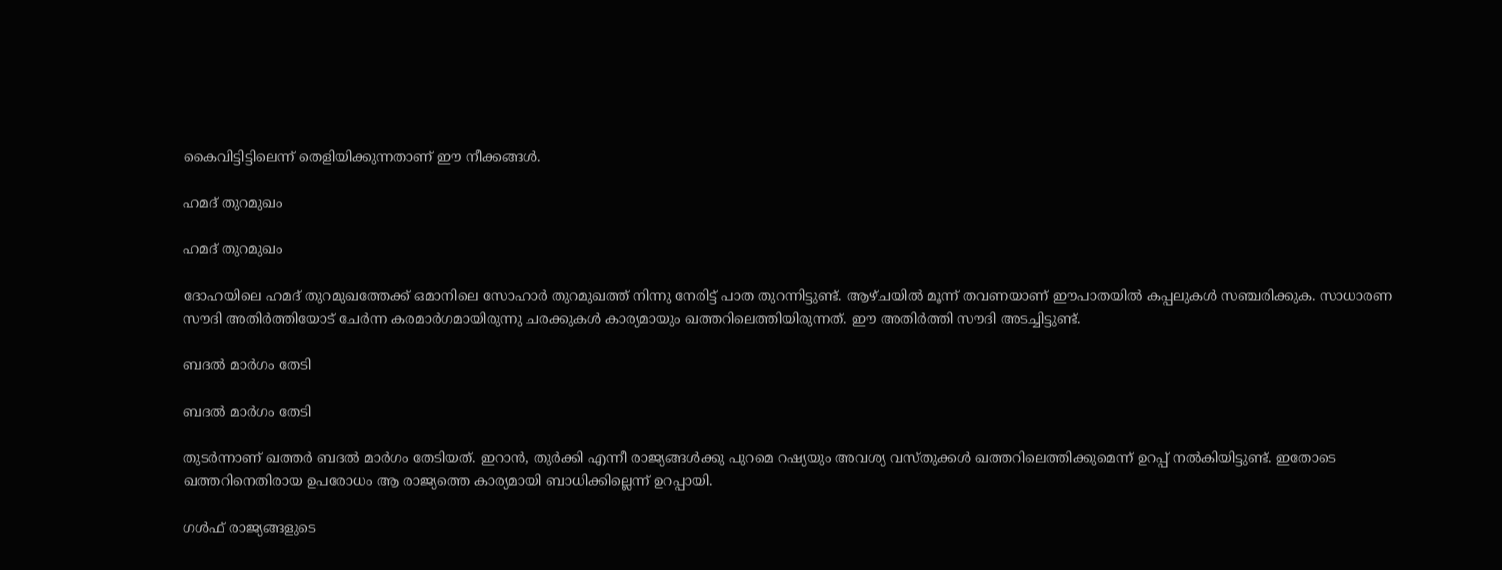കൈവിട്ടിട്ടിലെന്ന് തെളിയിക്കുന്നതാണ് ഈ നീക്കങ്ങള്‍.

ഹമദ് തുറമുഖം

ഹമദ് തുറമുഖം

ദോഹയിലെ ഹമദ് തുറമുഖത്തേക്ക് ഒമാനിലെ സോഹാര്‍ തുറമുഖത്ത് നിന്നു നേരിട്ട് പാത തുറന്നിട്ടുണ്ട്. ആഴ്ചയില്‍ മൂന്ന് തവണയാണ് ഈപാതയില്‍ കപ്പലുകള്‍ സഞ്ചരിക്കുക. സാധാരണ സൗദി അതിര്‍ത്തിയോട് ചേര്‍ന്ന കരമാര്‍ഗമായിരുന്നു ചരക്കുകള്‍ കാര്യമായും ഖത്തറിലെത്തിയിരുന്നത്. ഈ അതിര്‍ത്തി സൗദി അടച്ചിട്ടുണ്ട്.

ബദല്‍ മാര്‍ഗം തേടി

ബദല്‍ മാര്‍ഗം തേടി

തുടര്‍ന്നാണ് ഖത്തര്‍ ബദല്‍ മാര്‍ഗം തേടിയത്. ഇറാന്‍, തുര്‍ക്കി എന്നീ രാജ്യങ്ങള്‍ക്കു പുറമെ റഷ്യയും അവശ്യ വസ്തുക്കള്‍ ഖത്തറിലെത്തിക്കുമെന്ന് ഉറപ്പ് നല്‍കിയിട്ടുണ്ട്. ഇതോടെ ഖത്തറിനെതിരായ ഉപരോധം ആ രാജ്യത്തെ കാര്യമായി ബാധിക്കില്ലെന്ന് ഉറപ്പായി.

ഗള്‍ഫ് രാജ്യങ്ങളുടെ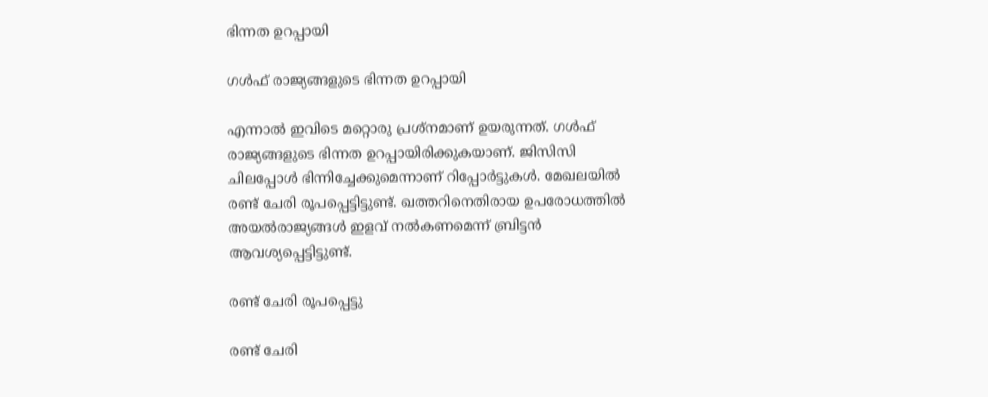ഭിന്നത ഉറപ്പായി

ഗള്‍ഫ് രാജ്യങ്ങളുടെ ഭിന്നത ഉറപ്പായി

എന്നാല്‍ ഇവിടെ മറ്റൊരു പ്രശ്‌നമാണ് ഉയരുന്നത്. ഗള്‍ഫ് രാജ്യങ്ങളുടെ ഭിന്നത ഉറപ്പായിരിക്കുകയാണ്. ജിസിസി ചിലപ്പോള്‍ ഭിന്നിച്ചേക്കുമെന്നാണ് റിപ്പോര്‍ട്ടുകള്‍. മേഖലയില്‍ രണ്ട് ചേരി രൂപപ്പെട്ടിട്ടുണ്ട്. ഖത്തറിനെതിരായ ഉപരോധത്തില്‍ അയല്‍രാജ്യങ്ങള്‍ ഇളവ് നല്‍കണമെന്ന് ബ്രിട്ടന്‍ ആവശ്യപ്പെട്ടിട്ടുണ്ട്.

രണ്ട് ചേരി രൂപപ്പെട്ടു

രണ്ട് ചേരി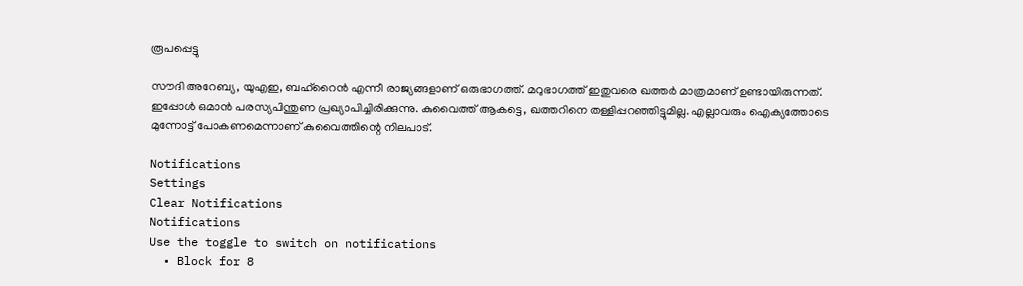രൂപപ്പെട്ടു

സൗദി അറേബ്യ, യുഎഇ, ബഹ്‌റൈന്‍ എന്നീ രാജ്യങ്ങളാണ് ഒരുഭാഗത്ത്. മറുഭാഗത്ത് ഇതുവരെ ഖത്തര്‍ മാത്രമാണ് ഉണ്ടായിരുന്നത്. ഇപ്പോള്‍ ഒമാന്‍ പരസ്യപിന്തുണ പ്രഖ്യാപിച്ചിരിക്കുന്നു. കുവൈത്ത് ആകട്ടെ, ഖത്തറിനെ തള്ളിപ്പറഞ്ഞിട്ടുമില്ല. എല്ലാവരും ഐക്യത്തോടെ മുന്നോട്ട് പോകണമെന്നാണ് കുവൈത്തിന്റെ നിലപാട്.

Notifications
Settings
Clear Notifications
Notifications
Use the toggle to switch on notifications
  • Block for 8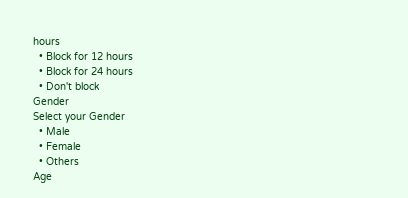hours
  • Block for 12 hours
  • Block for 24 hours
  • Don't block
Gender
Select your Gender
  • Male
  • Female
  • Others
Age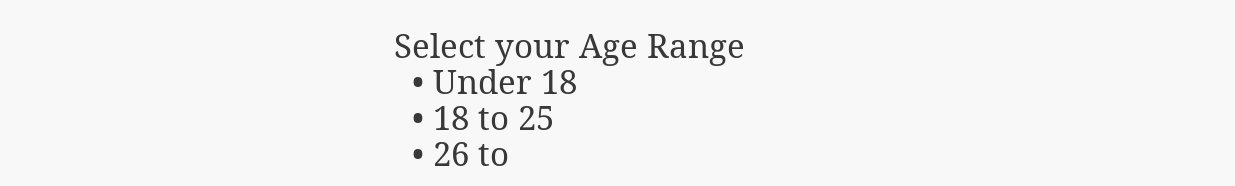Select your Age Range
  • Under 18
  • 18 to 25
  • 26 to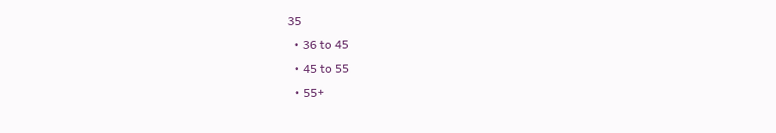35
  • 36 to 45
  • 45 to 55
  • 55+